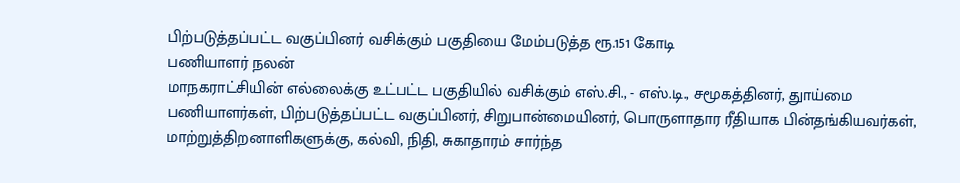பிற்படுத்தப்பட்ட வகுப்பினர் வசிக்கும் பகுதியை மேம்படுத்த ரூ.151 கோடி
பணியாளர் நலன்
மாநகராட்சியின் எல்லைக்கு உட்பட்ட பகுதியில் வசிக்கும் எஸ்.சி., - எஸ்.டி., சமூகத்தினர், துாய்மை பணியாளர்கள், பிற்படுத்தப்பட்ட வகுப்பினர், சிறுபான்மையினர், பொருளாதார ரீதியாக பின்தங்கியவர்கள், மாற்றுத்திறனாளிகளுக்கு, கல்வி, நிதி, சுகாதாரம் சார்ந்த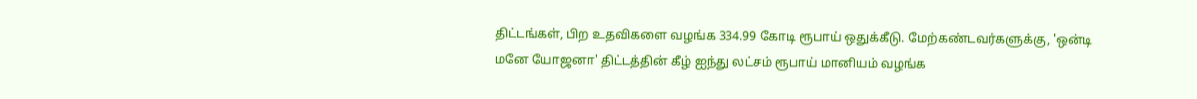திட்டங்கள், பிற உதவிகளை வழங்க 334.99 கோடி ரூபாய் ஒதுக்கீடு. மேற்கண்டவர்களுக்கு, 'ஒன்டி மனே யோஜனா' திட்டத்தின் கீழ் ஐந்து லட்சம் ரூபாய் மானியம் வழங்க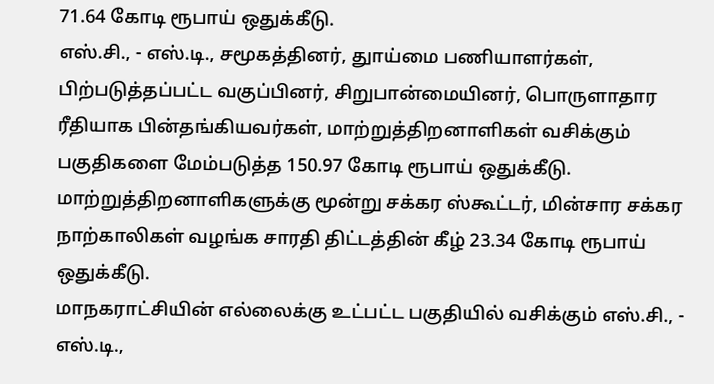71.64 கோடி ரூபாய் ஒதுக்கீடு.
எஸ்.சி., - எஸ்.டி., சமூகத்தினர், துாய்மை பணியாளர்கள், பிற்படுத்தப்பட்ட வகுப்பினர், சிறுபான்மையினர், பொருளாதார ரீதியாக பின்தங்கியவர்கள், மாற்றுத்திறனாளிகள் வசிக்கும் பகுதிகளை மேம்படுத்த 150.97 கோடி ரூபாய் ஒதுக்கீடு.
மாற்றுத்திறனாளிகளுக்கு மூன்று சக்கர ஸ்கூட்டர், மின்சார சக்கர நாற்காலிகள் வழங்க சாரதி திட்டத்தின் கீழ் 23.34 கோடி ரூபாய் ஒதுக்கீடு.
மாநகராட்சியின் எல்லைக்கு உட்பட்ட பகுதியில் வசிக்கும் எஸ்.சி., - எஸ்.டி.,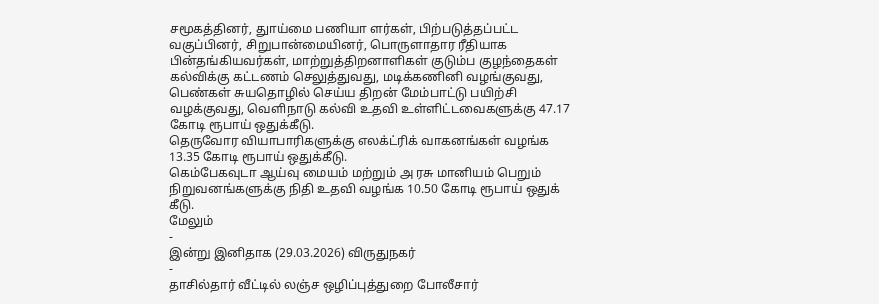சமூகத்தினர், துாய்மை பணியா ளர்கள், பிற்படுத்தப்பட்ட வகுப்பினர், சிறுபான்மையினர், பொருளாதார ரீதியாக பின்தங்கியவர்கள், மாற்றுத்திறனாளிகள் குடும்ப குழந்தைகள் கல்விக்கு கட்டணம் செலுத்துவது, மடிக்கணினி வழங்குவது, பெண்கள் சுயதொழில் செய்ய திறன் மேம்பாட்டு பயிற்சி வழக்குவது, வெளிநாடு கல்வி உதவி உள்ளிட்டவைகளுக்கு 47.17 கோடி ரூபாய் ஒதுக்கீடு.
தெருவோர வியாபாரிகளுக்கு எலக்ட்ரிக் வாகனங்கள் வழங்க 13.35 கோடி ரூபாய் ஒதுக்கீடு.
கெம்பேகவுடா ஆய்வு மையம் மற்றும் அ ரசு மானியம் பெறும் நிறுவனங்களுக்கு நிதி உதவி வழங்க 10.50 கோடி ரூபாய் ஒதுக் கீடு.
மேலும்
-
இன்று இனிதாக (29.03.2026) விருதுநகர்
-
தாசில்தார் வீட்டில் லஞ்ச ஒழிப்புத்துறை போலீசார்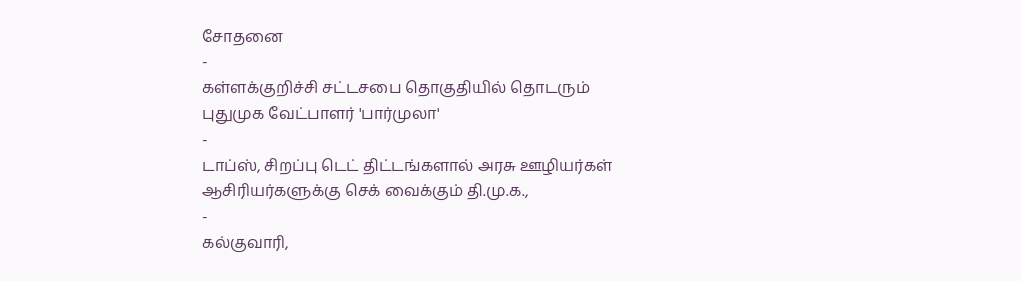சோதனை
-
கள்ளக்குறிச்சி சட்டசபை தொகுதியில் தொடரும் புதுமுக வேட்பாளர் 'பார்முலா'
-
டாப்ஸ், சிறப்பு டெட் திட்டங்களால் அரசு ஊழியர்கள் ஆசிரியர்களுக்கு செக் வைக்கும் தி.மு.க.,
-
கல்குவாரி,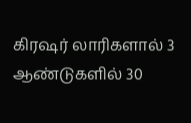கிரஷர் லாரிகளால் 3 ஆண்டுகளில் 30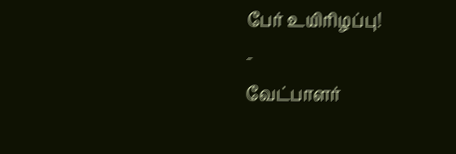பேர் உயிரிழப்பு!
-
வேட்பாளர்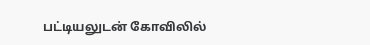பட்டியலுடன் கோவிலில்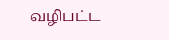வழிபட்ட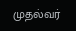முதல்வர்